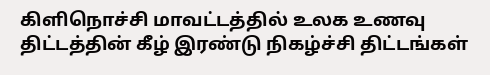கிளிநொச்சி மாவட்டத்தில் உலக உணவு திட்டத்தின் கீழ் இரண்டு நிகழ்ச்சி திட்டங்கள்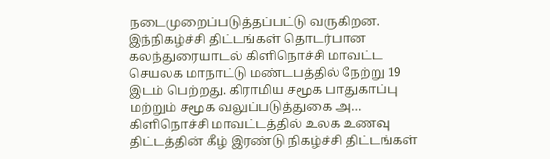நடைமுறைப்படுத்தப்பட்டு வருகிறன. இந்நிகழ்ச்சி திட்டங்கள் தொடர்பான கலந்துரையாடல் கிளிநொச்சி மாவட்ட செயலக மாநாட்டு மண்டபத்தில் நேற்று 19 இடம் பெற்றது. கிராமிய சமூக பாதுகாப்பு மற்றும் சமூக வலுப்படுத்துகை அ…
கிளிநொச்சி மாவட்டத்தில் உலக உணவு திட்டத்தின் கீழ் இரண்டு நிகழ்ச்சி திட்டங்கள்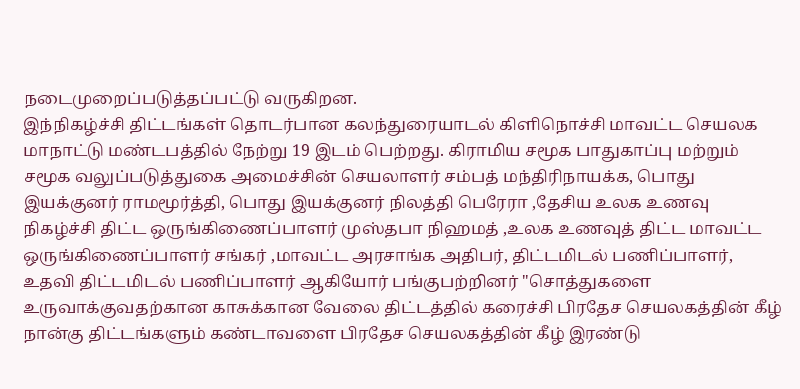நடைமுறைப்படுத்தப்பட்டு வருகிறன.
இந்நிகழ்ச்சி திட்டங்கள் தொடர்பான கலந்துரையாடல் கிளிநொச்சி மாவட்ட செயலக மாநாட்டு மண்டபத்தில் நேற்று 19 இடம் பெற்றது. கிராமிய சமூக பாதுகாப்பு மற்றும் சமூக வலுப்படுத்துகை அமைச்சின் செயலாளர் சம்பத் மந்திரிநாயக்க, பொது இயக்குனர் ராமமூர்த்தி, பொது இயக்குனர் நிலத்தி பெரேரா ,தேசிய உலக உணவு நிகழ்ச்சி திட்ட ஒருங்கிணைப்பாளர் முஸ்தபா நிஹமத் ,உலக உணவுத் திட்ட மாவட்ட ஒருங்கிணைப்பாளர் சங்கர் ,மாவட்ட அரசாங்க அதிபர், திட்டமிடல் பணிப்பாளர், உதவி திட்டமிடல் பணிப்பாளர் ஆகியோர் பங்குபற்றினர் "சொத்துகளை உருவாக்குவதற்கான காசுக்கான வேலை திட்டத்தில் கரைச்சி பிரதேச செயலகத்தின் கீழ் நான்கு திட்டங்களும் கண்டாவளை பிரதேச செயலகத்தின் கீழ் இரண்டு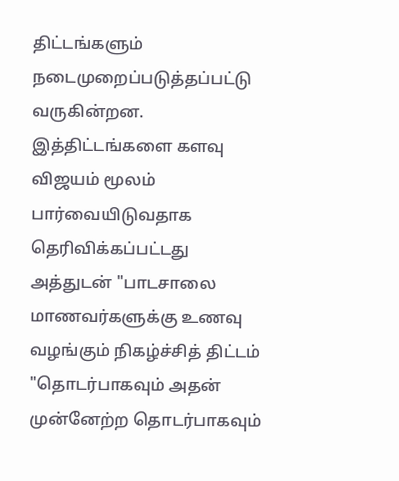திட்டங்களும் நடைமுறைப்படுத்தப்பட்டு வருகின்றன. இத்திட்டங்களை களவு விஜயம் மூலம் பார்வையிடுவதாக தெரிவிக்கப்பட்டது அத்துடன் "பாடசாலை மாணவர்களுக்கு உணவு வழங்கும் நிகழ்ச்சித் திட்டம் "தொடர்பாகவும் அதன் முன்னேற்ற தொடர்பாகவும்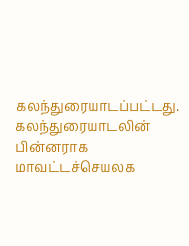கலந்துரையாடப்பட்டது. கலந்துரையாடலின் பின்னராக மாவட்டச்செயலக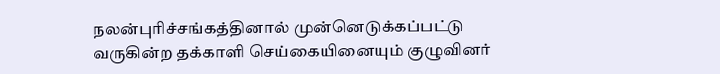நலன்புரிச்சங்கத்தினால் முன்னெடுக்கப்பட்டு வருகின்ற தக்காளி செய்கையினையும் குழுவினர்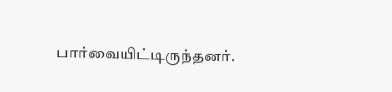பார்வையிட்டிருந்தனர்.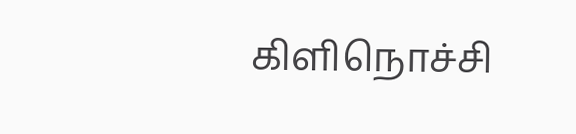கிளிநொச்சி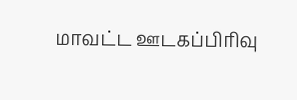மாவட்ட ஊடகப்பிரிவு